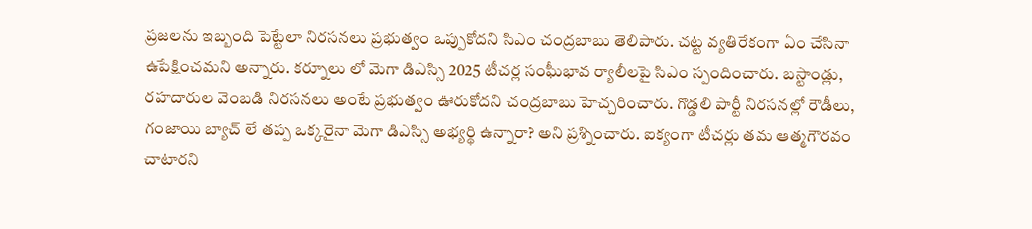ప్రజలను ఇబ్బంది పెట్టేలా నిరసనలు ప్రభుత్వం ఒప్పుకోదని సిఎం చంద్రబాబు తెలిపారు. చట్ట వ్యతిరేకంగా ఏం చేసినా ఉపేక్షించమని అన్నారు. కర్నూలు లో మెగా డిఎస్సి 2025 టీచర్ల సంఘీభావ ర్యాలీలపై సిఎం స్పందించారు. బస్టాండ్లు, రహదారుల వెంబడి నిరసనలు అంటే ప్రభుత్వం ఊరుకోదని చంద్రబాబు హెచ్చరించారు. గొడ్డలి పార్టీ నిరసనల్లో రౌడీలు, గంజాయి బ్యాచ్ లే తప్ప ఒక్కరైనా మెగా డిఎస్సి అభ్యర్థి ఉన్నారా? అని ప్రశ్నించారు. ఐక్యంగా టీచర్లు తమ ఆత్మగౌరవం చాటారని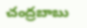చంద్రబాబు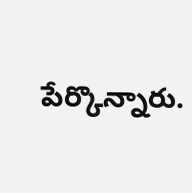పేర్కొన్నారు.